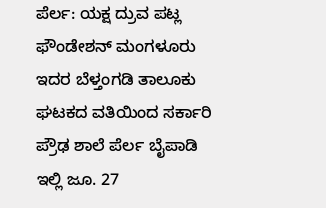ಪೆರ್ಲ: ಯಕ್ಷ ದ್ರುವ ಪಟ್ಲ ಫೌಂಡೇಶನ್ ಮಂಗಳೂರು ಇದರ ಬೆಳ್ತಂಗಡಿ ತಾಲೂಕು ಘಟಕದ ವತಿಯಿಂದ ಸರ್ಕಾರಿ ಪ್ರೌಢ ಶಾಲೆ ಪೆರ್ಲ ಬೈಪಾಡಿ ಇಲ್ಲಿ ಜೂ. 27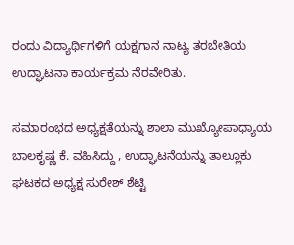ರಂದು ವಿದ್ಯಾರ್ಥಿಗಳಿಗೆ ಯಕ್ಷಗಾನ ನಾಟ್ಯ ತರಬೇತಿಯ ಉದ್ಘಾಟನಾ ಕಾರ್ಯಕ್ರಮ ನೆರವೇರಿತು.

ಸಮಾರಂಭದ ಅಧ್ಯಕ್ಷತೆಯನ್ನು ಶಾಲಾ ಮುಖ್ಯೋಪಾಧ್ಯಾಯ ಬಾಲಕೃಷ್ಣ ಕೆ. ವಹಿಸಿದ್ದು , ಉದ್ಘಾಟನೆಯನ್ನು ತಾಲ್ಲೂಕು ಘಟಕದ ಅಧ್ಯಕ್ಷ ಸುರೇಶ್ ಶೆಟ್ಟಿ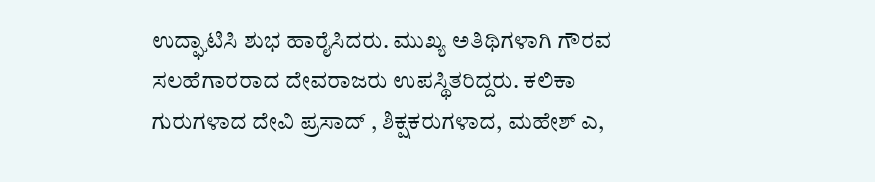ಉದ್ಘಾಟಿಸಿ ಶುಭ ಹಾರೈಸಿದರು. ಮುಖ್ಯ ಅತಿಥಿಗಳಾಗಿ ಗೌರವ ಸಲಹೆಗಾರರಾದ ದೇವರಾಜರು ಉಪಸ್ಥಿತರಿದ್ದರು. ಕಲಿಕಾ ಗುರುಗಳಾದ ದೇವಿ ಪ್ರಸಾದ್ , ಶಿಕ್ಷಕರುಗಳಾದ, ಮಹೇಶ್ ಎ,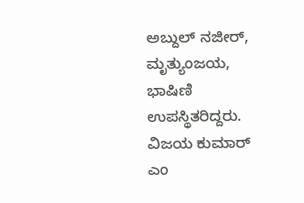ಅಬ್ದುಲ್ ನಜೀರ್, ಮೃತ್ಯುಂಜಯ, ಭಾಷಿಣಿ ಉಪಸ್ಥಿತರಿದ್ದರು.
ವಿಜಯ ಕುಮಾರ್ ಎಂ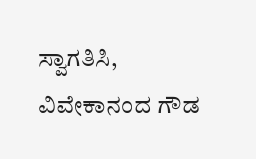ಸ್ವಾಗತಿಸಿ, ವಿವೇಕಾನಂದ ಗೌಡ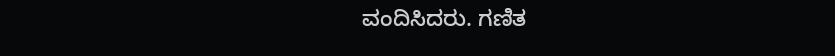ವಂದಿಸಿದರು. ಗಣಿತ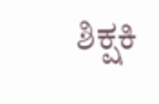ಶಿಕ್ಷಕಿ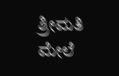ಶ್ರೀಮತಿ ಮೇಲೆ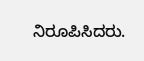ನಿರೂಪಿಸಿದರು.